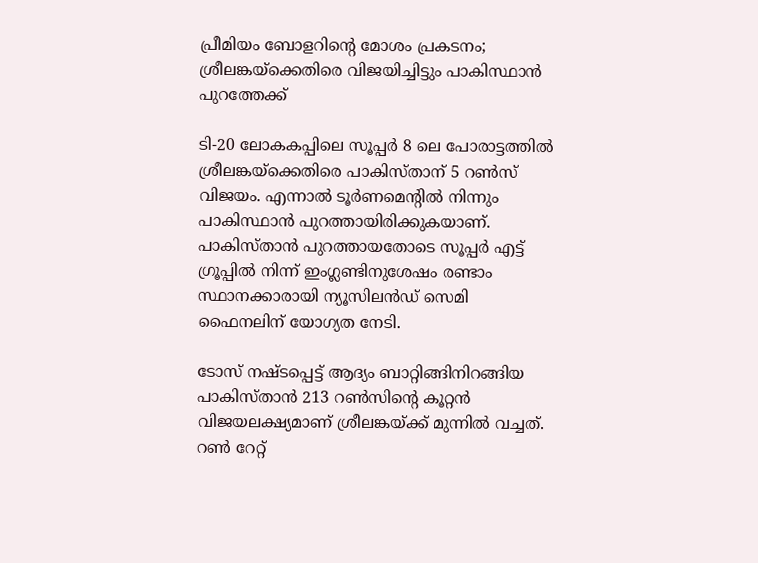പ്രീമിയം ബോളറിന്റെ മോശം പ്രകടനം; ശ്രീലങ്കയ്‌ക്കെതിരെ വിജയിച്ചിട്ടും പാകിസ്ഥാൻ പുറത്തേക്ക്

ടി-20 ലോകകപ്പിലെ സൂപ്പർ 8 ലെ പോരാട്ടത്തിൽ ശ്രീലങ്കയ്‌ക്കെതിരെ പാകിസ്താന് 5 റൺസ് വിജയം. എന്നാൽ ടൂർണമെന്റിൽ നിന്നും പാകിസ്ഥാൻ പുറത്തായിരിക്കുകയാണ്. പാകിസ്താൻ‌ പുറത്തായതോടെ സൂപ്പർ എട്ട് ഗ്രൂപ്പിൽ നിന്ന് ഇംഗ്ലണ്ടിനുശേഷം രണ്ടാം സ്ഥാനക്കാരായി ന്യൂസിലൻഡ് സെമി ഫൈനലിന് യോഗ്യത നേടി.

ടോസ് നഷ്ടപ്പെട്ട് ആദ്യം ബാറ്റിങ്ങിനിറങ്ങിയ പാകിസ്താന്‍ 213 റണ്‍സിന്റെ കൂറ്റന്‍ വിജയലക്ഷ്യമാണ് ശ്രീലങ്കയ്ക്ക് മുന്നില്‍ വച്ചത്. റണ്‍ റേറ്റ്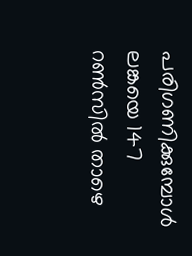പരിഗണിക്കുമ്പോള്‍ ലങ്കയെ 147 റണ്‍സില്‍ താഴെ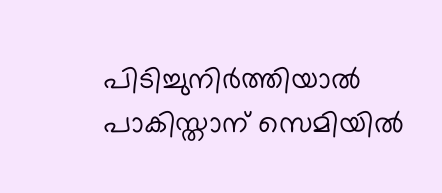പിടിച്ചുനിര്‍ത്തിയാല്‍ പാകിസ്താന് സെമിയില്‍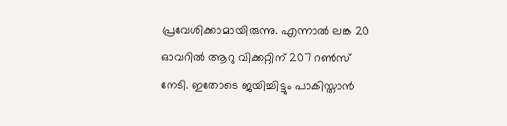പ്രവേശിക്കാമായിരുന്നു. എന്നാല്‍ ലങ്ക 20 ഓവറില്‍ ആറു വിക്കറ്റിന് 207 റണ്‍സ് നേടി. ഇതോടെ ജയിച്ചിട്ടും പാകിസ്താന്‍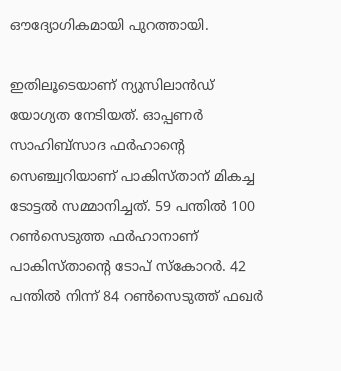ഔദ്യോഗികമായി പുറത്തായി.

ഇതിലൂടെയാണ് ന്യുസിലാൻഡ് യോഗ്യത നേടിയത്. ഓപ്പണര്‍ സാഹിബ്‌സാദ ഫര്‍ഹാന്റെ സെഞ്ച്വറിയാണ് പാകിസ്താന് മികച്ച ടോട്ടല്‍ സമ്മാനിച്ചത്. 59 പന്തിൽ 100 റൺസെടുത്ത ഫർഹാനാണ് പാകിസ്താന്റെ ടോപ് സ്കോറർ. 42 പന്തിൽ നിന്ന് 84 റൺസെടുത്ത് ഫഖർ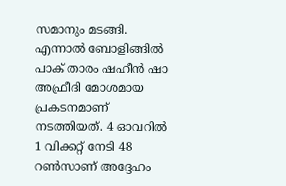സമാനും മടങ്ങി. എന്നാൽ ബോളിങ്ങിൽ പാക് താരം ഷഹീൻ ഷാ അഫ്രീദി മോശമായ പ്രകടനമാണ് നടത്തിയത്. 4 ഓവറിൽ 1 വിക്കറ്റ് നേടി 48 റൺസാണ് അദ്ദേഹം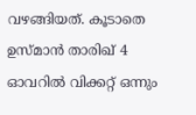വഴങ്ങിയത്. കൂടാതെ ഉസ്മാൻ താരിഖ് 4 ഓവറിൽ വിക്കറ്റ് ഒന്നും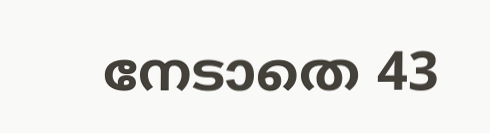നേടാതെ 43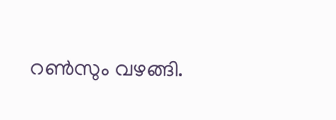റൺസും വഴങ്ങി.